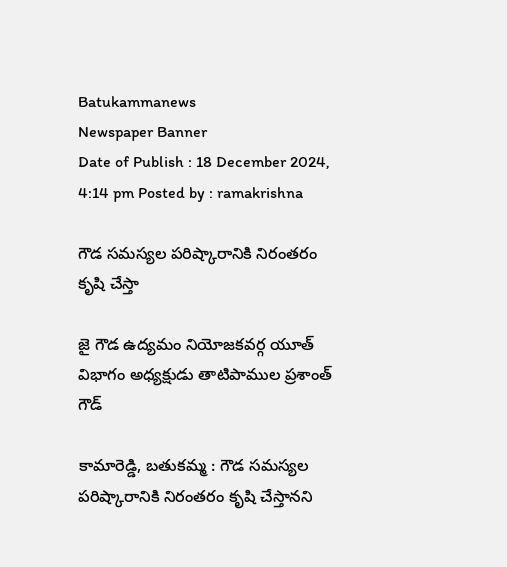Batukammanews
Newspaper Banner
Date of Publish : 18 December 2024, 4:14 pm Posted by : ramakrishna

గౌడ సమస్యల పరిష్కారానికి నిరంతరం కృషి చేస్తా

జై గౌడ ఉద్యమం నియోజకవర్గ యూత్ విభాగం అధ్యక్షుడు తాటిపాముల ప్రశాంత్ గౌడ్

కామారెడ్డి, బతుకమ్మ : గౌడ సమస్యల పరిష్కారానికి నిరంతరం కృషి చేస్తానని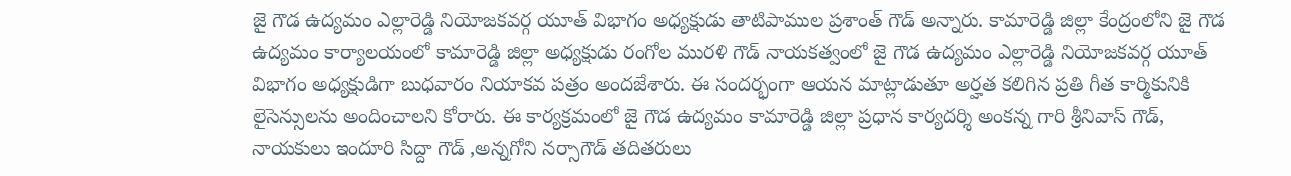జై గౌడ ఉద్యమం ఎల్లారెడ్డి నియోజకవర్గ యూత్ విభాగం అధ్యక్షుడు తాటిపాముల ప్రశాంత్ గౌడ్ అన్నారు. కామారెడ్డి జిల్లా కేంద్రంలోని జై గౌడ ఉద్యమం కార్యాలయంలో కామారెడ్డి జిల్లా అధ్యక్షుడు రంగోల మురళి గౌడ్ నాయకత్వంలో జై గౌడ ఉద్యమం ఎల్లారెడ్డి నియోజకవర్గ యూత్ విభాగం అధ్యక్షుడిగా బుధవారం నియాకవ పత్రం అందజేశారు. ఈ సందర్భంగా ఆయన మాట్లాడుతూ అర్హత కలిగిన ప్రతి గీత కార్మికునికి లైసెన్సులను అందించాలని కోరారు. ఈ కార్యక్రమంలో జై గౌడ ఉద్యమం కామారెడ్డి జిల్లా ప్రధాన కార్యదర్శి అంకన్న గారి శ్రీనివాస్ గౌడ్, నాయకులు ఇందూరి సిద్దా గౌడ్ ,అన్నగోని నర్సాగౌడ్ తదితరులు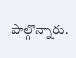పాల్గొన్నారు.